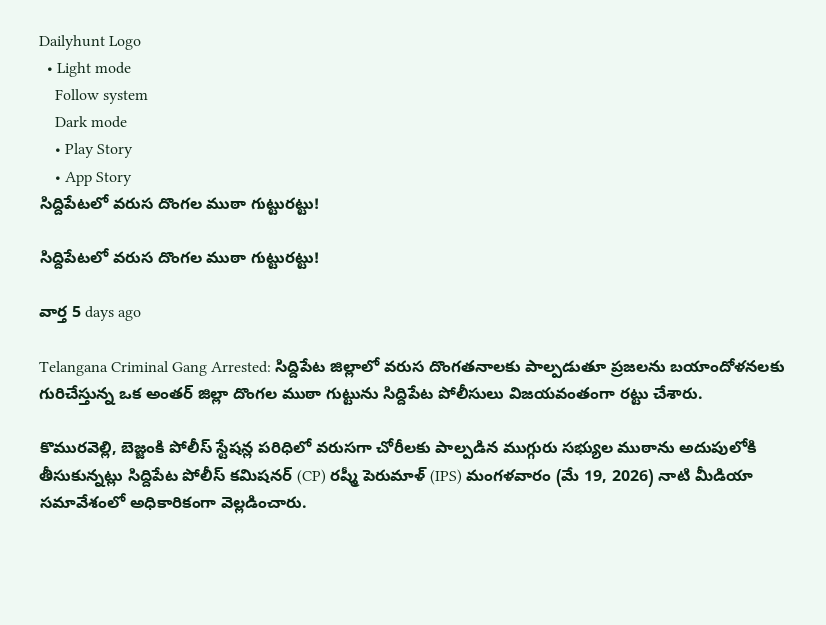Dailyhunt Logo
  • Light mode
    Follow system
    Dark mode
    • Play Story
    • App Story
సిద్దిపేటలో వరుస దొంగల ముఠా గుట్టురట్టు!

సిద్దిపేటలో వరుస దొంగల ముఠా గుట్టురట్టు!

వార్త 5 days ago

Telangana Criminal Gang Arrested: సిద్దిపేట జిల్లాలో వరుస దొంగతనాలకు పాల్పడుతూ ప్రజలను బయాందోళనలకు గురిచేస్తున్న ఒక అంతర్ జిల్లా దొంగల ముఠా గుట్టును సిద్దిపేట పోలీసులు విజయవంతంగా రట్టు చేశారు.

కొమురవెల్లి, బెజ్జంకి పోలీస్ స్టేషన్ల పరిధిలో వరుసగా చోరీలకు పాల్పడిన ముగ్గురు సభ్యుల ముఠాను అదుపులోకి తీసుకున్నట్లు సిద్దిపేట పోలీస్ కమిషనర్ (CP) రష్మీ పెరుమాళ్ (IPS) మంగళవారం (మే 19, 2026) నాటి మీడియా సమావేశంలో అధికారికంగా వెల్లడించారు.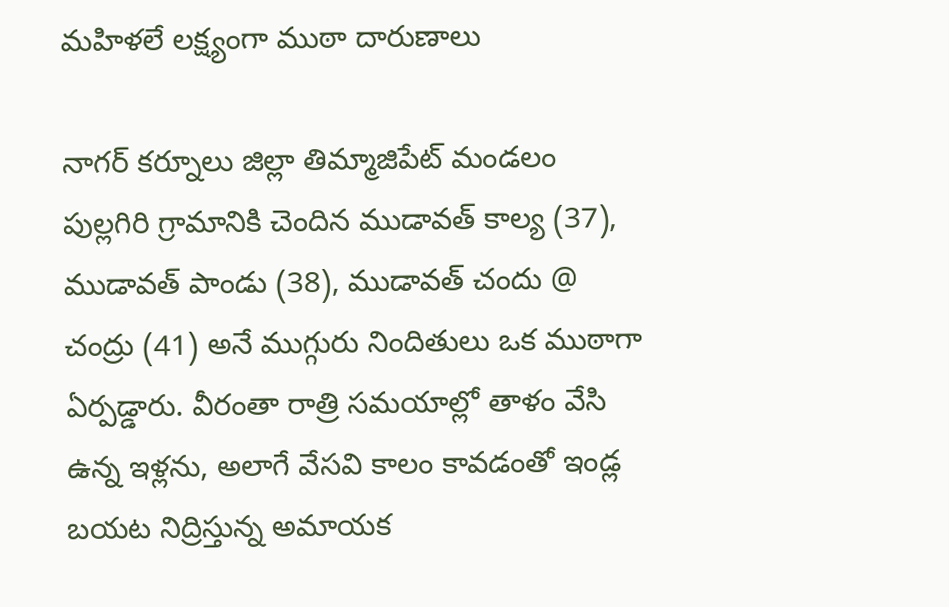మహిళలే లక్ష్యంగా ముఠా దారుణాలు

నాగర్ కర్నూలు జిల్లా తిమ్మాజిపేట్ మండలం పుల్లగిరి గ్రామానికి చెందిన ముడావత్ కాల్య (37), ముడావత్ పాండు (38), ముడావత్ చందు @ చంద్రు (41) అనే ముగ్గురు నిందితులు ఒక ముఠాగా ఏర్పడ్డారు. వీరంతా రాత్రి సమయాల్లో తాళం వేసి ఉన్న ఇళ్లను, అలాగే వేసవి కాలం కావడంతో ఇండ్ల బయట నిద్రిస్తున్న అమాయక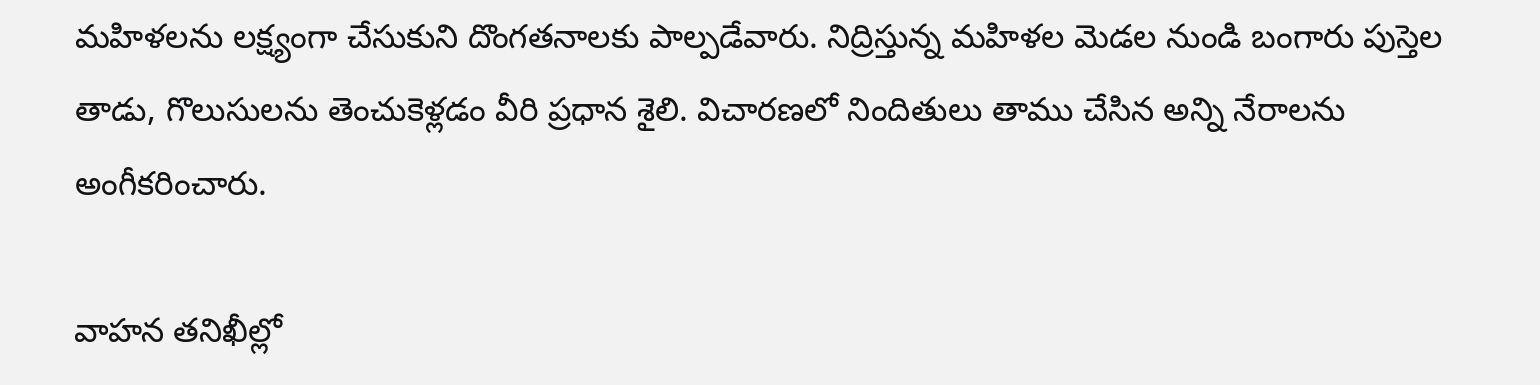మహిళలను లక్ష్యంగా చేసుకుని దొంగతనాలకు పాల్పడేవారు. నిద్రిస్తున్న మహిళల మెడల నుండి బంగారు పుస్తెల తాడు, గొలుసులను తెంచుకెళ్లడం వీరి ప్రధాన శైలి. విచారణలో నిందితులు తాము చేసిన అన్ని నేరాలను అంగీకరించారు.

వాహన తనిఖీల్లో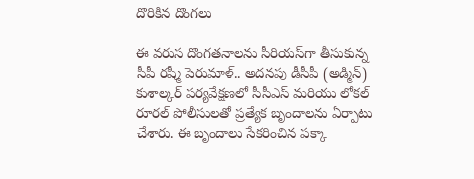దొరికిన దొంగలు

ఈ వరుస దొంగతనాలను సీరియస్‌గా తీసుకున్న సీపీ రష్మీ పెరుమాళ్.. అదనపు డీసీపీ (అడ్మిన్) కుశాల్కర్ పర్యవేక్షణలో సీసీఎస్ మరియు లోకల్ రూరల్ పోలీసులతో ప్రత్యేక బృందాలను ఏర్పాటు చేశారు. ఈ బృందాలు సేకరించిన పక్కా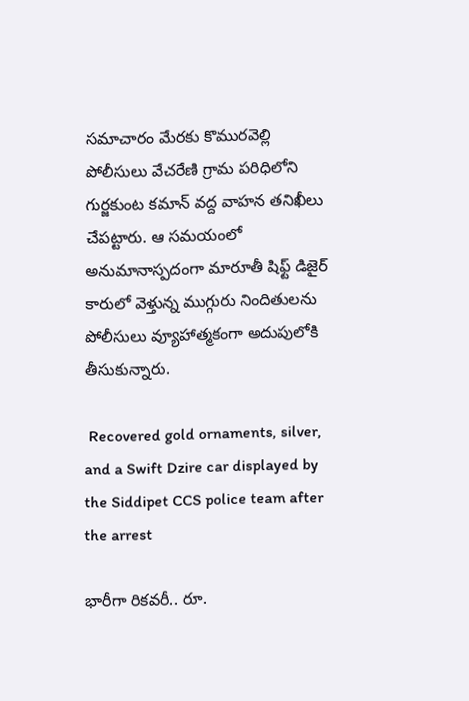సమాచారం మేరకు కొమురవెల్లి పోలీసులు వేచరేణి గ్రామ పరిధిలోని గుర్జకుంట కమాన్ వద్ద వాహన తనిఖీలు చేపట్టారు. ఆ సమయంలో అనుమానాస్పదంగా మారూతీ షిఫ్ట్ డిజైర్ కారులో వెళ్తున్న ముగ్గురు నిందితులను పోలీసులు వ్యూహాత్మకంగా అదుపులోకి తీసుకున్నారు.

 Recovered gold ornaments, silver, and a Swift Dzire car displayed by the Siddipet CCS police team after the arrest

భారీగా రికవరీ.. రూ.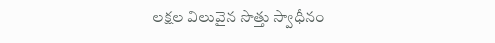లక్షల విలువైన సొత్తు స్వాధీనం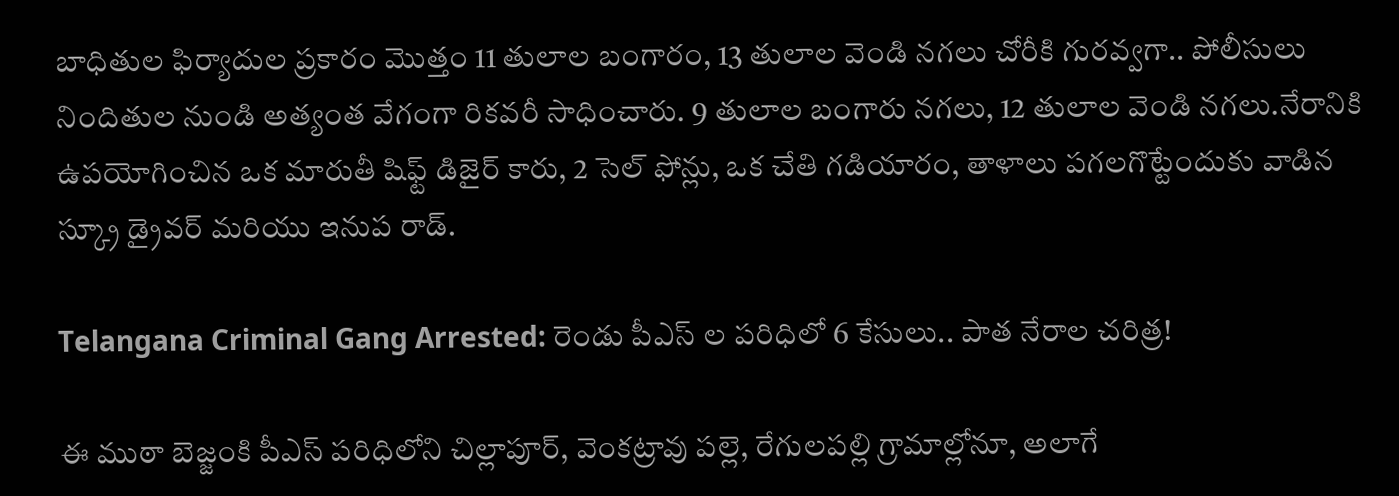బాధితుల ఫిర్యాదుల ప్రకారం మొత్తం 11 తులాల బంగారం, 13 తులాల వెండి నగలు చోరీకి గురవ్వగా.. పోలీసులు నిందితుల నుండి అత్యంత వేగంగా రికవరీ సాధించారు. 9 తులాల బంగారు నగలు, 12 తులాల వెండి నగలు.నేరానికి ఉపయోగించిన ఒక మారుతీ షిఫ్ట్ డిజైర్ కారు, 2 సెల్ ఫోన్లు, ఒక చేతి గడియారం, తాళాలు పగలగొట్టేందుకు వాడిన స్క్రూ డ్రైవర్ మరియు ఇనుప రాడ్.

Telangana Criminal Gang Arrested: రెండు పీఎస్ ల పరిధిలో 6 కేసులు.. పాత నేరాల చరిత్ర!

ఈ ముఠా బెజ్జంకి పీఎస్ పరిధిలోని చిల్లాపూర్, వెంకట్రావు పల్లె, రేగులపల్లి గ్రామాల్లోనూ, అలాగే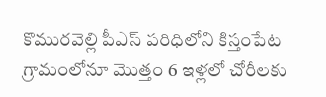కొమురవెల్లి పీఎస్ పరిధిలోని కిస్తంపేట గ్రామంలోనూ మొత్తం 6 ఇళ్లలో చోరీలకు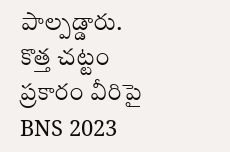పాల్పడ్డారు. కొత్త చట్టం ప్రకారం వీరిపై BNS 2023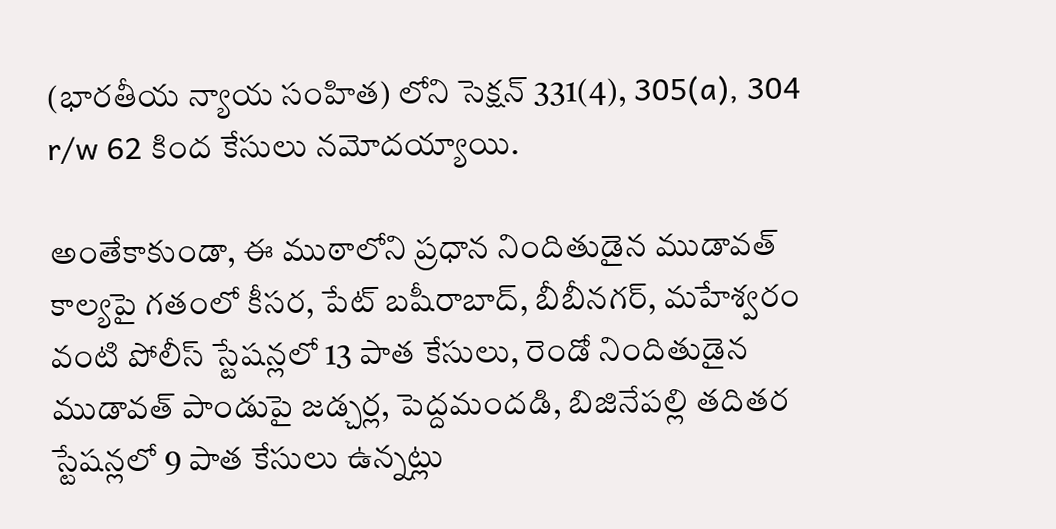(భారతీయ న్యాయ సంహిత) లోని సెక్షన్ 331(4), 305(a), 304 r/w 62 కింద కేసులు నమోదయ్యాయి.

అంతేకాకుండా, ఈ ముఠాలోని ప్రధాన నిందితుడైన ముడావత్ కాల్యపై గతంలో కీసర, పేట్ బషీరాబాద్, బీబీనగర్, మహేశ్వరం వంటి పోలీస్ స్టేషన్లలో 13 పాత కేసులు, రెండో నిందితుడైన ముడావత్ పాండుపై జడ్చర్ల, పెద్దమందడి, బిజినేపల్లి తదితర స్టేషన్లలో 9 పాత కేసులు ఉన్నట్లు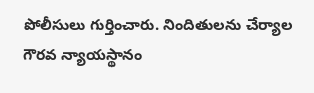పోలీసులు గుర్తించారు. నిందితులను చేర్యాల గౌరవ న్యాయస్థానం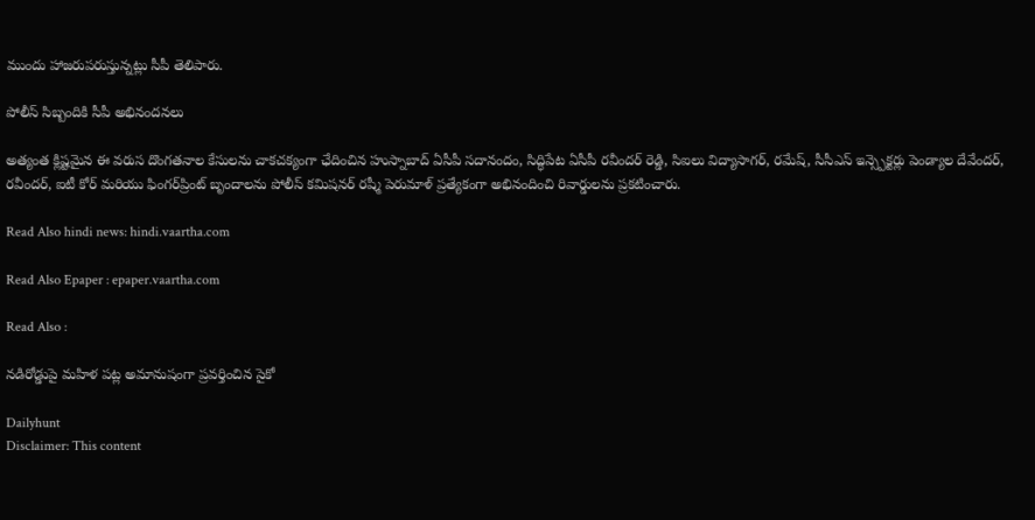ముందు హాజరుపరుస్తున్నట్లు సీపీ తెలిపారు.

పోలీస్ సిబ్బందికి సీపీ అభినందనలు

అత్యంత క్లిష్టమైన ఈ వరుస దొంగతనాల కేసులను చాకచక్యంగా ఛేదించిన హుస్నాబాద్ ఏసీపీ సదానందం, సిద్ధిపేట ఏసీపీ రవీందర్ రెడ్డి, సిఐలు విద్యాసాగర్, రమేష్, సీసీఎస్ ఇన్స్పెక్టర్లు పెండ్యాల దేవేందర్, రవీందర్, ఐటీ కోర్ మరియు ఫింగర్‌ప్రింట్ బృందాలను పోలీస్ కమిషనర్ రష్మీ పెరుమాళ్ ప్రత్యేకంగా అభినందించి రివార్డులను ప్రకటించారు.

Read Also hindi news: hindi.vaartha.com

Read Also Epaper : epaper.vaartha.com

Read Also :

నడిరోడ్డుపై మహిళ పట్ల అమానుషంగా ప్రవర్తించిన సైకో

Dailyhunt
Disclaimer: This content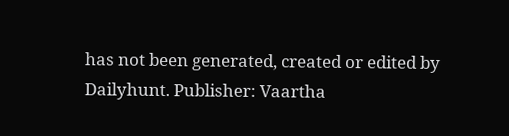has not been generated, created or edited by Dailyhunt. Publisher: Vaartha